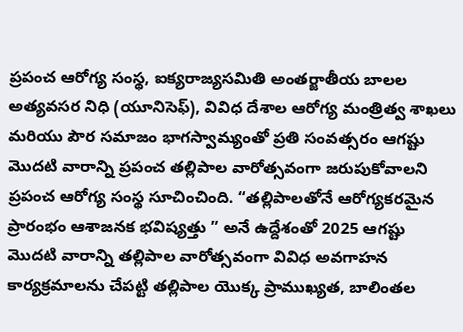ప్రపంచ ఆరోగ్య సంస్థ, ఐక్యరాజ్యసమితి అంతర్జాతీయ బాలల అత్యవసర నిధి (యూనిసెఫ్), వివిధ దేశాల ఆరోగ్య మంత్రిత్వ శాఖలు మరియు పౌర సమాజం భాగస్వామ్యంతో ప్రతి సంవత్సరం ఆగష్టు మొదటి వారాన్ని ప్రపంచ తల్లిపాల వారోత్సవంగా జరుపుకోవాలని ప్రపంచ ఆరోగ్య సంస్థ సూచించింది. “తల్లిపాలతోనే ఆరోగ్యకరమైన ప్రారంభం ఆశాజనక భవిష్యత్తు ” అనే ఉద్దేశంతో 2025 ఆగష్టు మొదటి వారాన్ని తల్లిపాల వారోత్సవంగా వివిధ అవగాహన కార్యక్రమాలను చేపట్టి తల్లిపాల యొక్క ప్రాముఖ్యత, బాలింతల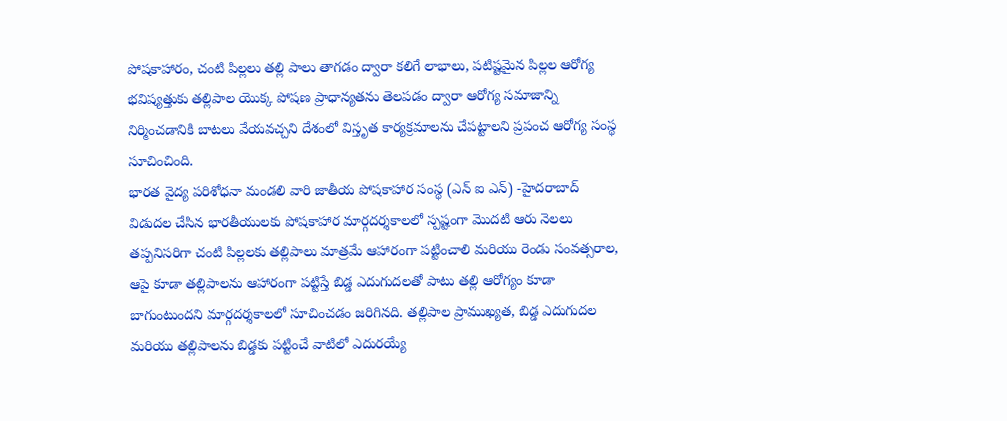పోషకాహారం, చంటి పిల్లలు తల్లి పాలు తాగడం ద్వారా కలిగే లాభాలు, పటిష్టమైన పిల్లల ఆరోగ్య భవిష్యత్తుకు తల్లిపాల యొక్క పోషణ ప్రాధాన్యతను తెలపడం ద్వారా ఆరోగ్య సమాజాన్ని నిర్మించడానికి బాటలు వేయవచ్చని దేశంలో విస్తృత కార్యక్రమాలను చేపట్టాలని ప్రపంచ ఆరోగ్య సంస్థ సూచించింది.
భారత వైద్య పరిశోధనా మండలి వారి జాతీయ పోషకాహార సంస్థ (ఎన్ ఐ ఎన్) -హైదరాబాద్ విడుదల చేసిన భారతీయులకు పోషకాహార మార్గదర్శకాలలో స్పష్టంగా మొదటి ఆరు నెలలు తప్పనిసరిగా చంటి పిల్లలకు తల్లిపాలు మాత్రమే ఆహారంగా పట్టించాలి మరియు రెండు సంవత్సరాల, ఆపై కూడా తల్లిపాలను ఆహారంగా పట్టిస్తే బిడ్డ ఎదుగుదలతో పాటు తల్లి ఆరోగ్యం కూడా బాగుంటుందని మార్గదర్శకాలలో సూచించడం జరిగినది. తల్లిపాల ప్రాముఖ్యత, బిడ్డ ఎదుగుదల మరియు తల్లిపాలను బిడ్డకు పట్టించే వాటిలో ఎదురయ్యే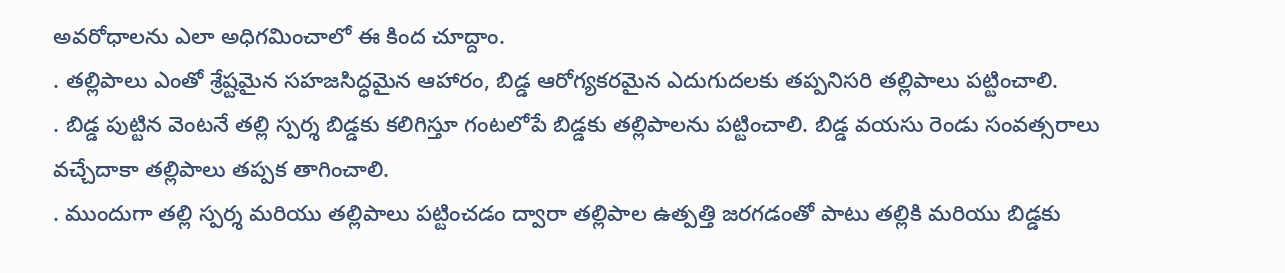అవరోధాలను ఎలా అధిగమించాలో ఈ కింద చూద్దాం.
. తల్లిపాలు ఎంతో శ్రేష్టమైన సహజసిద్ధమైన ఆహారం, బిడ్డ ఆరోగ్యకరమైన ఎదుగుదలకు తప్పనిసరి తల్లిపాలు పట్టించాలి.
. బిడ్డ పుట్టిన వెంటనే తల్లి స్పర్శ బిడ్డకు కలిగిస్తూ గంటలోపే బిడ్డకు తల్లిపాలను పట్టించాలి. బిడ్డ వయసు రెండు సంవత్సరాలు వచ్చేదాకా తల్లిపాలు తప్పక తాగించాలి.
. ముందుగా తల్లి స్పర్శ మరియు తల్లిపాలు పట్టించడం ద్వారా తల్లిపాల ఉత్పత్తి జరగడంతో పాటు తల్లికి మరియు బిడ్డకు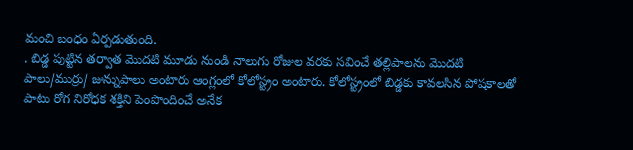మంచి బంధం ఏర్పడుతుంది.
. బిడ్డ పుట్టిన తర్వాత మొదటి మూడు నుండి నాలుగు రోజుల వరకు సవించే తల్లిపాలను మొదటి పాలు/ముర్రు/ జున్నుపాలు అంటారు ఆంగ్లంలో కోలోస్ట్రం అంటారు. కోలోస్ట్రంలో బిడ్డకు కావలసిన పోషకాలతో పాటు రోగ నిరోధక శక్తిని పెంపొందించే అనేక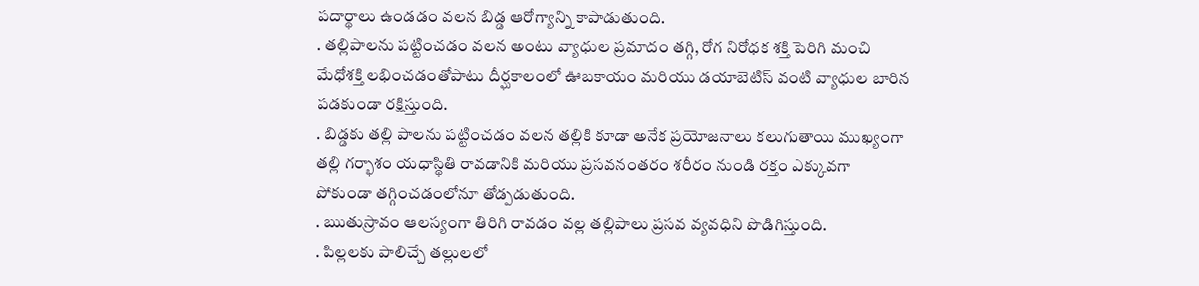పదార్థాలు ఉండడం వలన బిడ్డ ఆరోగ్యాన్ని కాపాడుతుంది.
. తల్లిపాలను పట్టించడం వలన అంటు వ్యాధుల ప్రమాదం తగ్గి, రోగ నిరోధక శక్తి పెరిగి మంచి మేధోశక్తి లభించడంతోపాటు దీర్ఘకాలంలో ఊబకాయం మరియు డయాబెటిస్ వంటి వ్యాధుల బారిన పడకుండా రక్షిస్తుంది.
. బిడ్డకు తల్లి పాలను పట్టించడం వలన తల్లికి కూడా అనేక ప్రయోజనాలు కలుగుతాయి ముఖ్యంగా తల్లి గర్భాశం యధాస్థితి రావడానికి మరియు ప్రసవనంతరం శరీరం నుండి రక్తం ఎక్కువగా పోకుండా తగ్గించడంలోనూ తోడ్పడుతుంది.
. ఋతుస్రావం ఆలస్యంగా తిరిగి రావడం వల్ల తల్లిపాలు ప్రసవ వ్యవధిని పొడిగిస్తుంది.
. పిల్లలకు పాలిచ్చే తల్లులలో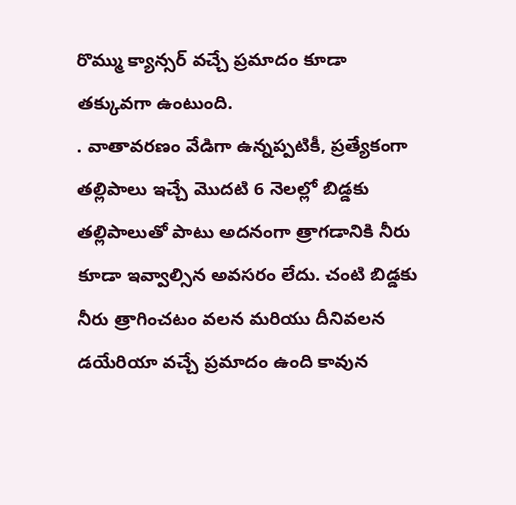రొమ్ము క్యాన్సర్ వచ్చే ప్రమాదం కూడా తక్కువగా ఉంటుంది.
. వాతావరణం వేడిగా ఉన్నప్పటికీ, ప్రత్యేకంగా తల్లిపాలు ఇచ్చే మొదటి 6 నెలల్లో బిడ్డకు తల్లిపాలుతో పాటు అదనంగా త్రాగడానికి నీరు కూడా ఇవ్వాల్సిన అవసరం లేదు. చంటి బిడ్డకు నీరు త్రాగించటం వలన మరియు దీనివలన డయేరియా వచ్చే ప్రమాదం ఉంది కావున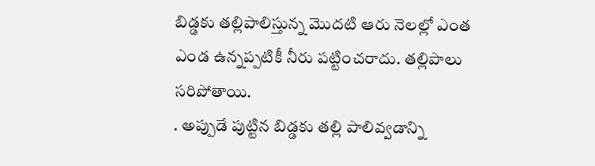బిడ్డకు తల్లిపాలిస్తున్న మొదటి ఆరు నెలల్లో ఎంత ఎండ ఉన్నప్పటికీ నీరు పట్టించరాదు. తల్లిపాలు సరిపోతాయి.
. అప్పుడే పుట్టిన బిడ్డకు తల్లి పాలివ్వడాన్ని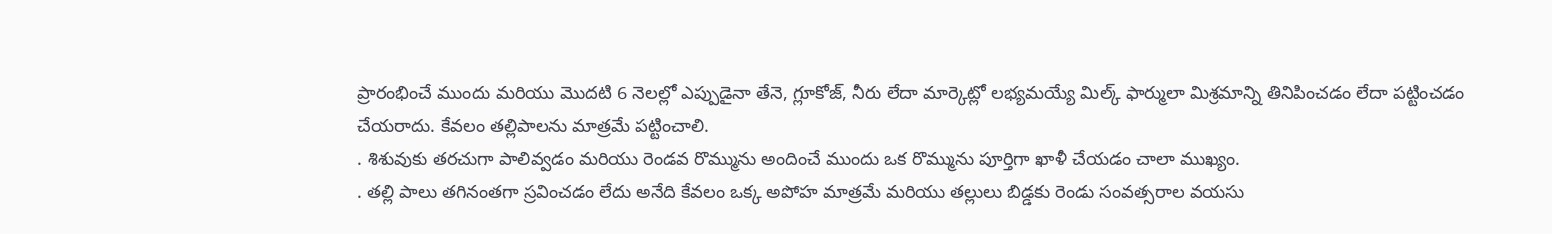ప్రారంభించే ముందు మరియు మొదటి 6 నెలల్లో ఎప్పుడైనా తేనె, గ్లూకోజ్, నీరు లేదా మార్కెట్లో లభ్యమయ్యే మిల్క్ ఫార్ములా మిశ్రమాన్ని తినిపించడం లేదా పట్టించడం చేయరాదు. కేవలం తల్లిపాలను మాత్రమే పట్టించాలి.
. శిశువుకు తరచుగా పాలివ్వడం మరియు రెండవ రొమ్మును అందించే ముందు ఒక రొమ్మును పూర్తిగా ఖాళీ చేయడం చాలా ముఖ్యం.
. తల్లి పాలు తగినంతగా స్రవించడం లేదు అనేది కేవలం ఒక్క అపోహ మాత్రమే మరియు తల్లులు బిడ్డకు రెండు సంవత్సరాల వయసు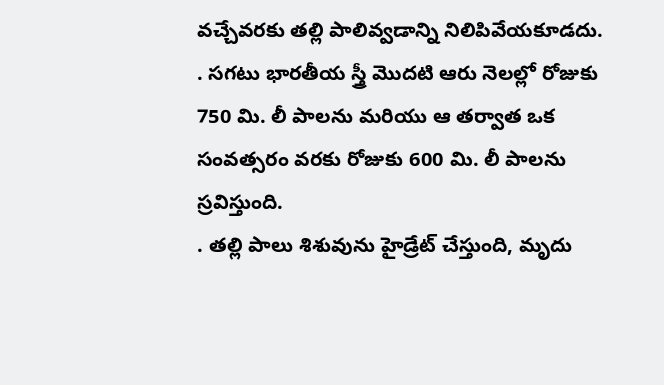వచ్చేవరకు తల్లి పాలివ్వడాన్ని నిలిపివేయకూడదు.
. సగటు భారతీయ స్త్రీ మొదటి ఆరు నెలల్లో రోజుకు 750 మి. లీ పాలను మరియు ఆ తర్వాత ఒక సంవత్సరం వరకు రోజుకు 600 మి. లీ పాలను స్రవిస్తుంది.
. తల్లి పాలు శిశువును హైడ్రేట్ చేస్తుంది, మృదు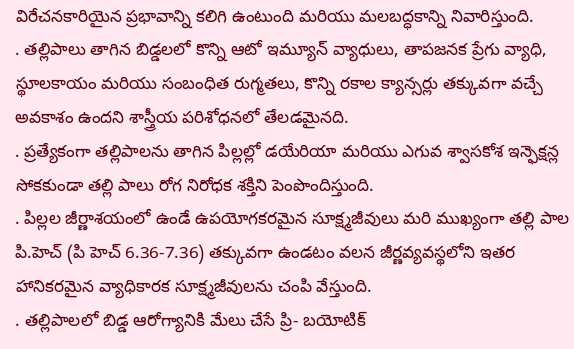విరేచనకారియైన ప్రభావాన్ని కలిగి ఉంటుంది మరియు మలబద్ధకాన్ని నివారిస్తుంది.
. తల్లిపాలు తాగిన బిడ్డలలో కొన్ని ఆటో ఇమ్యూన్ వ్యాధులు, తాపజనక ప్రేగు వ్యాధి, స్థూలకాయం మరియు సంబంధిత రుగ్మతలు, కొన్ని రకాల క్యాన్సర్లు తక్కువగా వచ్చే అవకాశం ఉందని శాస్త్రీయ పరిశోధనలో తేలడమైనది.
. ప్రత్యేకంగా తల్లిపాలను తాగిన పిల్లల్లో డయేరియా మరియు ఎగువ శ్వాసకోశ ఇన్ఫెక్షన్ల సోకకుండా తల్లి పాలు రోగ నిరోధక శక్తిని పెంపొందిస్తుంది.
. పిల్లల జీర్ణాశయంలో ఉండే ఉపయోగకరమైన సూక్ష్మజీవులు మరి ముఖ్యంగా తల్లి పాల పి.హెచ్ (పి హెచ్ 6.36-7.36) తక్కువగా ఉండటం వలన జీర్ణవ్యవస్థలోని ఇతర హానికరమైన వ్యాధికారక సూక్ష్మజీవులను చంపి వేస్తుంది.
. తల్లిపాలలో బిడ్డ ఆరోగ్యానికి మేలు చేసే ప్రి- బయోటిక్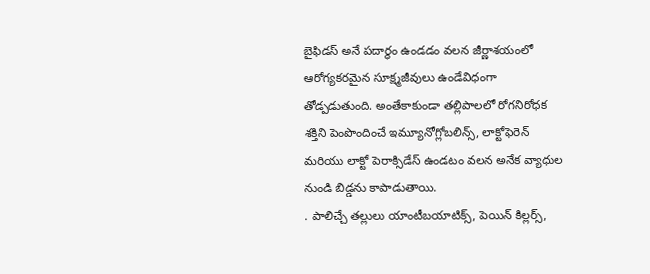బైఫిడస్ అనే పదార్థం ఉండడం వలన జీర్ణాశయంలో ఆరోగ్యకరమైన సూక్ష్మజీవులు ఉండేవిధంగా తోడ్పడుతుంది. అంతేకాకుండా తల్లిపాలలో రోగనిరోధక శక్తిని పెంపొందించే ఇమ్యూనోగ్లోబలిన్స్, లాక్టోఫెరెన్ మరియు లాక్టో పెరాక్సిడేస్ ఉండటం వలన అనేక వ్యాధుల నుండి బిడ్డను కాపాడుతాయి.
. పాలిచ్చే తల్లులు యాంటీబయాటిక్స్, పెయిన్ కిల్లర్స్,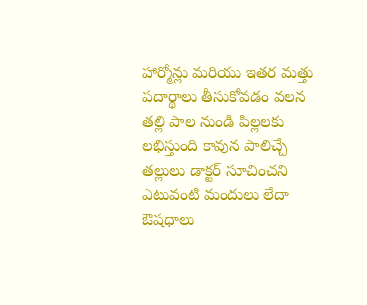హార్మోన్లు మరియు ఇతర మత్తు పదార్థాలు తీసుకోవడం వలన తల్లి పాల నుండి పిల్లలకు లభిస్తుంది కావున పాలిచ్చే తల్లులు డాక్టర్ సూచించని ఎటువంటి మందులు లేదా ఔషధాలు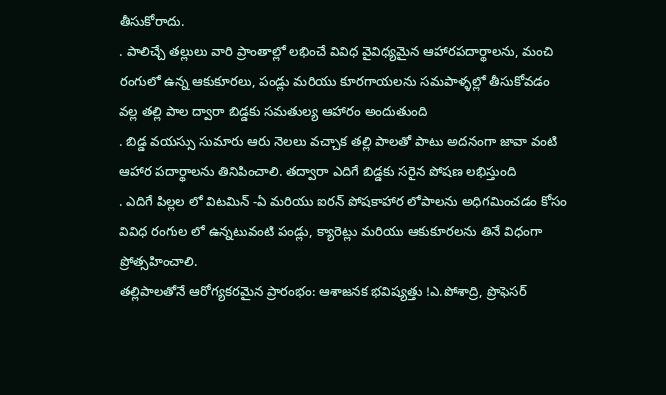తీసుకోరాదు.
. పాలిచ్చే తల్లులు వారి ప్రాంతాల్లో లభించే వివిధ వైవిధ్యమైన ఆహారపదార్థాలను, మంచి రంగులో ఉన్న ఆకుకూరలు, పండ్లు మరియు కూరగాయలను సమపాళ్ళల్లో తీసుకోవడం వల్ల తల్లి పాల ద్వారా బిడ్డకు సమతుల్య ఆహారం అందుతుంది
. బిడ్డ వయస్సు సుమారు ఆరు నెలలు వచ్చాక తల్లి పాలతో పాటు అదనంగా జావా వంటి ఆహార పదార్థాలను తినిపించాలి. తద్వారా ఎదిగే బిడ్డకు సరైన పోషణ లభిస్తుంది
. ఎదిగే పిల్లల లో విటమిన్ -ఏ మరియు ఐరన్ పోషకాహార లోపాలను అధిగమించడం కోసం వివిధ రంగుల లో ఉన్నటువంటి పండ్లు, క్యారెట్లు మరియు ఆకుకూరలను తినే విధంగా ప్రోత్సహించాలి.
తల్లిపాలతోనే ఆరోగ్యకరమైన ప్రారంభం: ఆశాజనక భవిష్యత్తు !ఎ.పోశాద్రి, ప్రొఫెసర్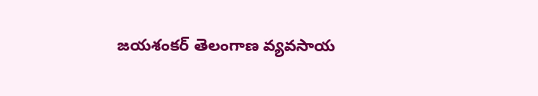జయశంకర్ తెలంగాణ వ్యవసాయ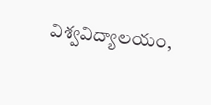విశ్వవిద్యాలయం,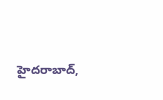హైదరాబాద్,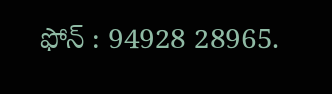ఫోన్ : 94928 28965.